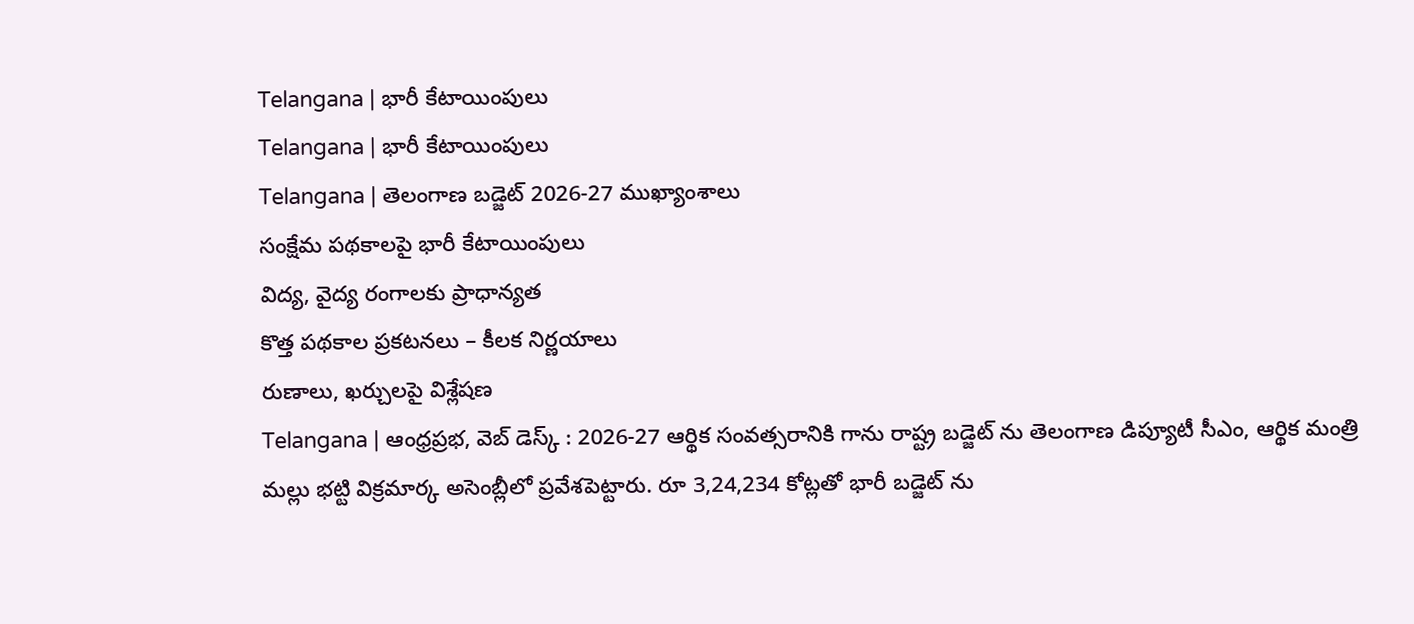Telangana | భారీ కేటాయింపులు
Telangana | భారీ కేటాయింపులు
Telangana | తెలంగాణ బడ్జెట్ 2026-27 ముఖ్యాంశాలు
సంక్షేమ పథకాలపై భారీ కేటాయింపులు
విద్య, వైద్య రంగాలకు ప్రాధాన్యత
కొత్త పథకాల ప్రకటనలు – కీలక నిర్ణయాలు
రుణాలు, ఖర్చులపై విశ్లేషణ
Telangana | ఆంధ్రప్రభ, వెబ్ డెస్క్ : 2026-27 ఆర్థిక సంవత్సరానికి గాను రాష్ట్ర బడ్జెట్ ను తెలంగాణ డిప్యూటీ సీఎం, ఆర్థిక మంత్రి మల్లు భట్టి విక్రమార్క అసెంబ్లీలో ప్రవేశపెట్టారు. రూ 3,24,234 కోట్లతో భారీ బడ్జెట్ ను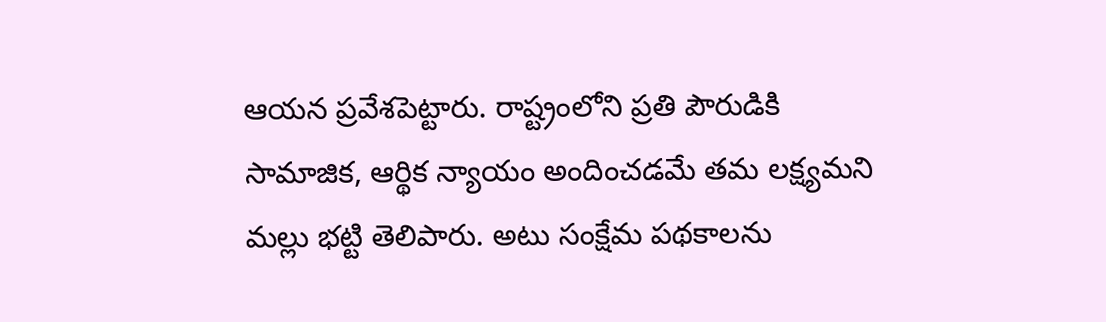ఆయన ప్రవేశపెట్టారు. రాష్ట్రంలోని ప్రతి పౌరుడికి సామాజిక, ఆర్థిక న్యాయం అందించడమే తమ లక్ష్యమని మల్లు భట్టి తెలిపారు. అటు సంక్షేమ పథకాలను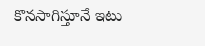కొనసాగిస్తూనే ఇటు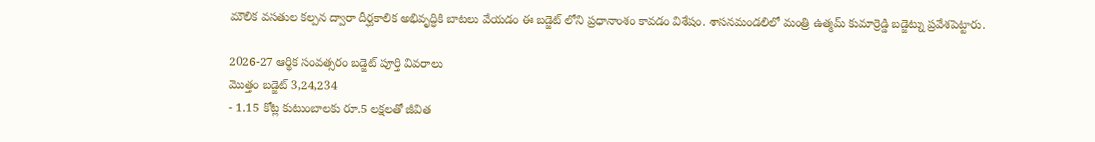మౌలిక వసతుల కల్పన ద్వారా దీర్ఘకాలిక అభివృద్ధికి బాటలు వేయడం ఈ బడ్జెట్ లోని ప్రధానాంశం కావడం విశేషం. శాసనమండలిలో మంత్రి ఉత్మమ్ కుమార్రెడ్డి బడ్జెట్ను ప్రవేశపెట్టారు.

2026-27 ఆర్థిక సంవత్సరం బడ్జెట్ పూర్తి వివరాలు
మొత్తం బడ్జెట్ 3,24,234
- 1.15 కోట్ల కుటుంబాలకు రూ.5 లక్షలతో జీవిత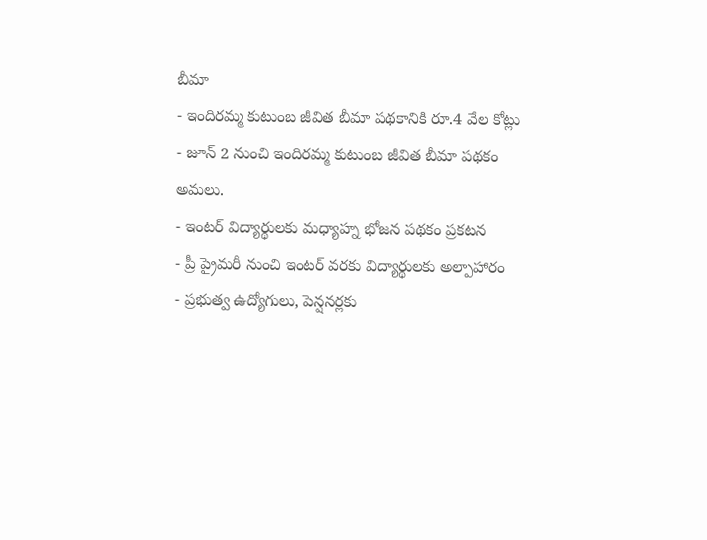బీమా
- ఇందిరమ్మ కుటుంబ జీవిత బీమా పథకానికి రూ.4 వేల కోట్లు
- జూన్ 2 నుంచి ఇందిరమ్మ కుటుంబ జీవిత బీమా పథకం అమలు.
- ఇంటర్ విద్యార్థులకు మధ్యాహ్న భోజన పథకం ప్రకటన
- ప్రీ ప్రైమరీ నుంచి ఇంటర్ వరకు విద్యార్థులకు అల్పాహారం
- ప్రభుత్వ ఉద్యోగులు, పెన్షనర్లకు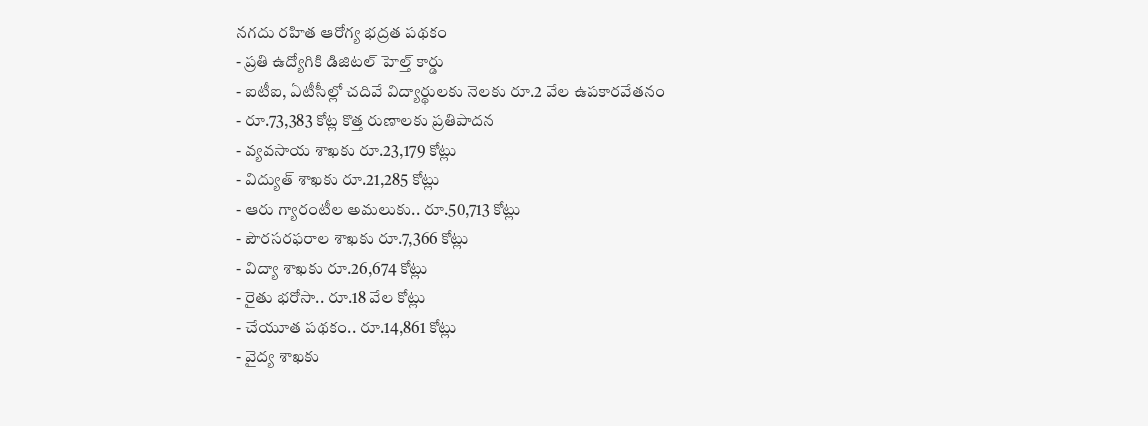నగదు రహిత ఆరోగ్య భద్రత పథకం
- ప్రతి ఉద్యోగికి డిజిటల్ హెల్త్ కార్డు
- ఐటీఐ, ఏటీసీల్లో చదివే విద్యార్థులకు నెలకు రూ.2 వేల ఉపకారవేతనం
- రూ.73,383 కోట్ల కొత్త రుణాలకు ప్రతిపాదన
- వ్యవసాయ శాఖకు రూ.23,179 కోట్లు
- విద్యుత్ శాఖకు రూ.21,285 కోట్లు
- ఆరు గ్యారంటీల అమలుకు.. రూ.50,713 కోట్లు
- పౌరసరఫరాల శాఖకు రూ.7,366 కోట్లు
- విద్యా శాఖకు రూ.26,674 కోట్లు
- రైతు భరోసా.. రూ.18 వేల కోట్లు
- చేయూత పథకం.. రూ.14,861 కోట్లు
- వైద్య శాఖకు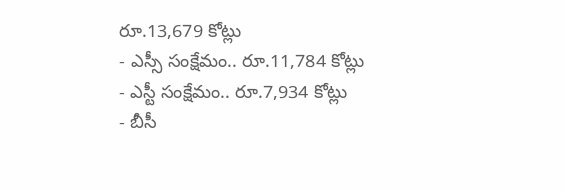రూ.13,679 కోట్లు
- ఎస్సీ సంక్షేమం.. రూ.11,784 కోట్లు
- ఎస్టీ సంక్షేమం.. రూ.7,934 కోట్లు
- బీసీ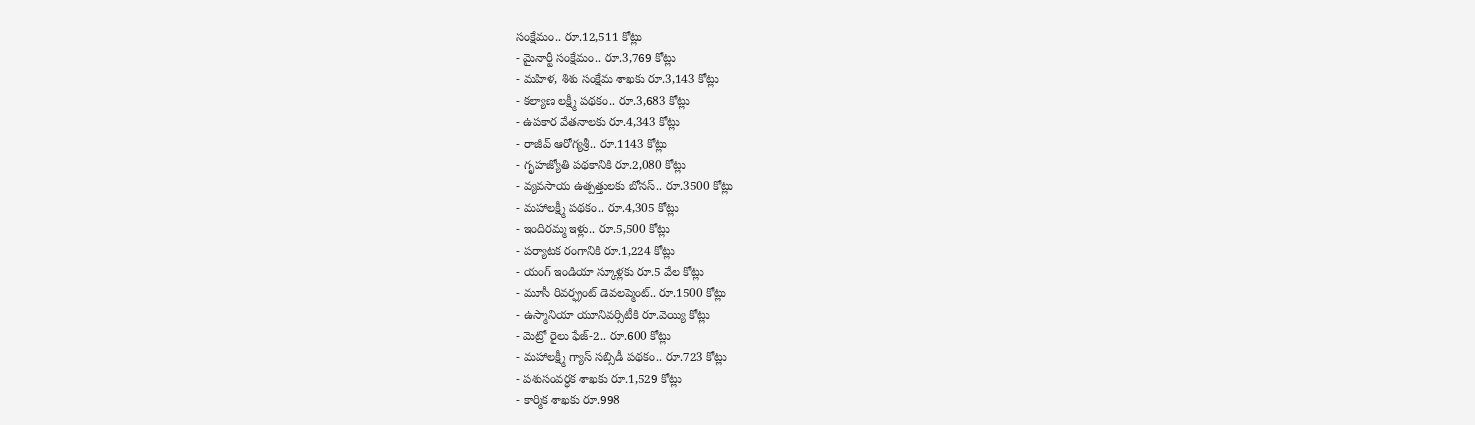సంక్షేమం.. రూ.12,511 కోట్లు
- మైనార్టీ సంక్షేమం.. రూ.3,769 కోట్లు
- మహిళ, శిశు సంక్షేమ శాఖకు రూ.3,143 కోట్లు
- కల్యాణ లక్ష్మీ పథకం.. రూ.3,683 కోట్లు
- ఉపకార వేతనాలకు రూ.4,343 కోట్లు
- రాజీవ్ ఆరోగ్యశ్రీ.. రూ.1143 కోట్లు
- గృహజ్యోతి పథకానికి రూ.2,080 కోట్లు
- వ్యవసాయ ఉత్పత్తులకు బోనస్.. రూ.3500 కోట్లు
- మహాలక్ష్మీ పథకం.. రూ.4,305 కోట్లు
- ఇందిరమ్మ ఇళ్లు.. రూ.5,500 కోట్లు
- పర్యాటక రంగానికి రూ.1,224 కోట్లు
- యంగ్ ఇండియా స్కూళ్లకు రూ.5 వేల కోట్లు
- మూసీ రివర్ఫ్రంట్ డెవలప్మెంట్.. రూ.1500 కోట్లు
- ఉస్మానియా యూనివర్సిటీకి రూ.వెయ్యి కోట్లు
- మెట్రో రైలు ఫేజ్-2.. రూ.600 కోట్లు
- మహాలక్ష్మీ గ్యాస్ సబ్సిడీ పథకం.. రూ.723 కోట్లు
- పశుసంవర్ధక శాఖకు రూ.1,529 కోట్లు
- కార్మిక శాఖకు రూ.998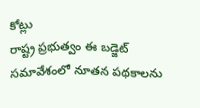కోట్లు
రాష్ట్ర ప్రభుత్వం ఈ బడ్జెట్ సమావేశంలో నూతన పథకాలను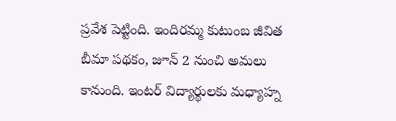ప్రవేశ పెట్టింది. ఇందిరమ్మ కుటుంబ జీవిత బీమా పథకం, జూన్ 2 నుంచి అమలు కానుంది. ఇంటర్ విద్యార్థులకు మధ్యాహ్న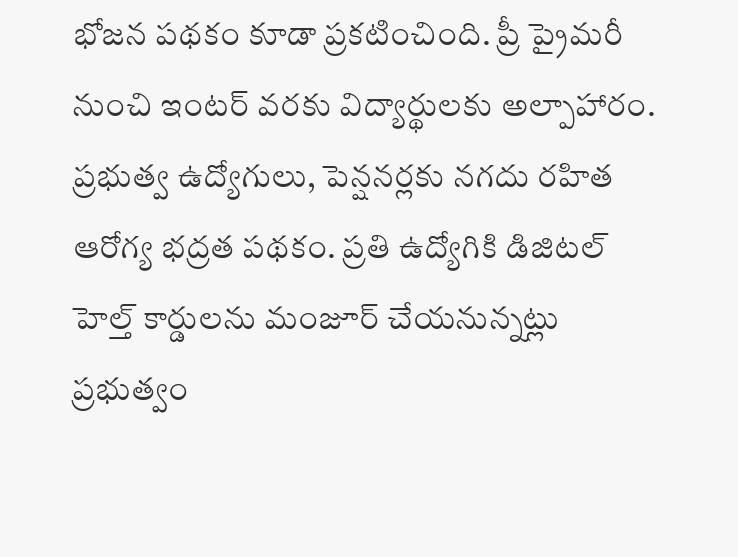భోజన పథకం కూడా ప్రకటించింది. ప్రీ ప్రైమరీ నుంచి ఇంటర్ వరకు విద్యార్థులకు అల్పాహారం. ప్రభుత్వ ఉద్యోగులు, పెన్షనర్లకు నగదు రహిత ఆరోగ్య భద్రత పథకం. ప్రతి ఉద్యోగికి డిజిటల్ హెల్త్ కార్డులను మంజూర్ చేయనున్నట్లు ప్రభుత్వం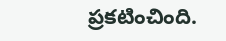ప్రకటించింది.